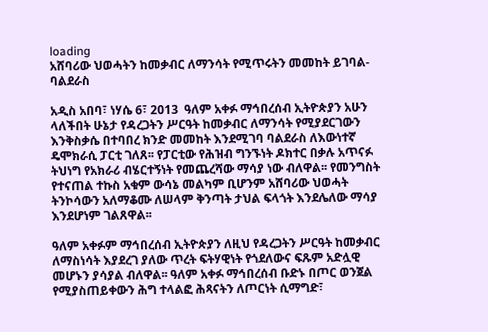loading
አሸባሪው ህወሓትን ከመቃብር ለማንሳት የሚጥሩትን መመከት ይገባል- ባልደራስ

አዲስ አበባ፣ ነሃሴ 6፣ 2013  ዓለም አቀፉ ማኅበረሰብ ኢትዮጵያን አሁን ላለችበት ሁኔታ የዳረጋትን ሥርዓት ከመቃብር ለማንሳት የሚያደርገውን እንቅስቃሴ በተባበረ ክንድ መመከት እንደሚገባ ባልደራስ ለእውነተኛ ዴሞክራሲ ፓርቲ ገለጸ፡፡ የፓርቲው የሕዝብ ግንኙነት ዶክተር በቃሉ አጥናፉ ትህነግ የአክራሪ ብሄርተኝነት የመጨረሻው ማሳያ ነው ብለዋል፡፡ የመንግስት የተናጠል ተኩስ አቁም ውሳኔ መልካም ቢሆንም አሸባሪው ህወሓት ትንኮሳውን አለማቆሙ ለሠላም ቅንጣት ታህል ፍላጎት እንደሌለው ማሳያ እንደሆነም ገልጸዋል፡፡

ዓለም አቀፉም ማኅበረሰብ ኢትዮጵያን ለዚህ የዳረጋትን ሥርዓት ከመቃብር ለማስነሳት እያደረገ ያለው ጥረት ፍትሃዊነት የጎደለውና ፍጹም አድሏዊ መሆኑን ያሳያል ብለዋል፡፡ ዓለም አቀፉ ማኅበረሰብ ቡድኑ በጦር ወንጀል የሚያስጠይቀውን ሕግ ተላልፎ ሕጻናትን ለጦርነት ሲማግድ፣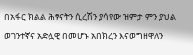በአፋር ክልል ሕፃናትን ሲረሽን ያሳየው ዝምታ ምን ያህል ወገንተኛና አድሏዊ በመሆኑ አበክረን እናወግዘዋለን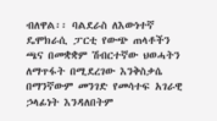ብለዋል፡፡ ባልደራስ ለእውነተኛ ዴሞክራሲ ፓርቲ የውጭ ጠላቶችን ጫና በመቋቋም ሽብርተኛው ህወሓትን ለማጥፋት በሚደረገው እንቅስቃሴ በማንኛውም መንገድ የመሳተፍ አገራዊ ኃላፊነት እንዳለበትም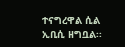ተናግረዋል ሲል ኢቢሲ ዘግቧል፡፡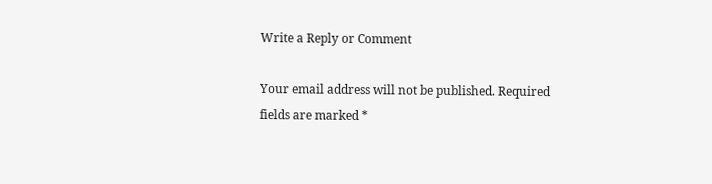Write a Reply or Comment

Your email address will not be published. Required fields are marked *